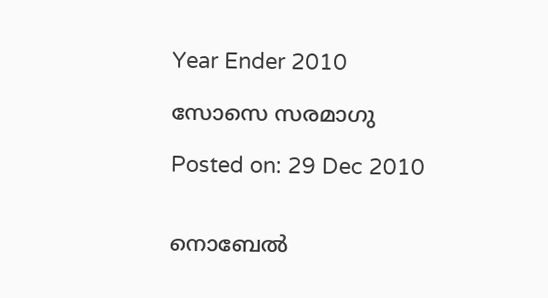Year Ender 2010

സോസെ സരമാഗു

Posted on: 29 Dec 2010


നൊബേല്‍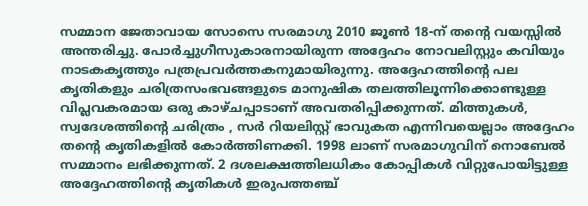സമ്മാന ജേതാവായ സോസെ സരമാഗു 2010 ജൂണ്‍ 18-ന് തന്റെ വയസ്സില്‍ അന്തരിച്ചു. പോര്‍ച്ചുഗീസുകാരനായിരുന്ന അദ്ദേഹം നോവലിസ്റ്റും കവിയും നാടകകൃത്തും പത്രപ്രവര്‍ത്തകനുമായിരുന്നു. അദ്ദേഹത്തിന്റെ പല കൃതികളും ചരിത്രസംഭവങ്ങളുടെ മാനുഷിക തലത്തിലൂന്നിക്കൊണ്ടുള്ള വിപ്ലവകരമായ ഒരു കാഴ്ചപ്പാടാണ് അവതരിപ്പിക്കുന്നത്. മിത്തുകള്‍, സ്വദേശത്തിന്റെ ചരിത്രം , സര്‍ റിയലിസ്റ്റ് ഭാവുകത എന്നിവയെല്ലാം അദ്ദേഹം തന്റെ കൃതികളില്‍ കോര്‍ത്തിണക്കി. 1998 ലാണ് സരമാഗുവിന് നൊബേല്‍ സമ്മാനം ലഭിക്കുന്നത്. 2 ദശലക്ഷത്തിലധികം കോപ്പികള്‍ വിറ്റുപോയിട്ടുള്ള അദ്ദേഹത്തിന്റെ കൃതികള്‍ ഇരുപത്തഞ്ച്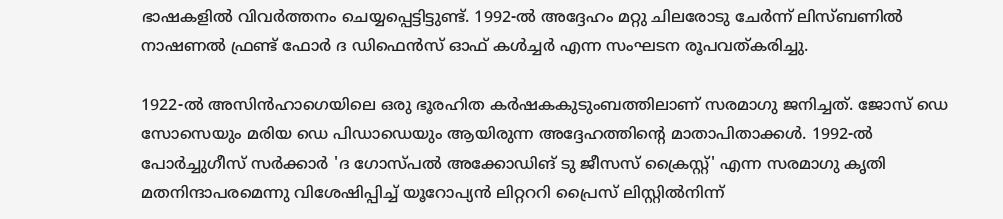ഭാഷകളില്‍ വിവര്‍ത്തനം ചെയ്യപ്പെട്ടിട്ടുണ്ട്. 1992-ല്‍ അദ്ദേഹം മറ്റു ചിലരോടു ചേര്‍ന്ന് ലിസ്ബണില്‍ നാഷണല്‍ ഫ്രണ്ട് ഫോര്‍ ദ ഡിഫെന്‍സ് ഓഫ് കള്‍ച്ചര്‍ എന്ന സംഘടന രൂപവത്കരിച്ചു.

1922-ല്‍ അസിന്‍ഹാഗെയിലെ ഒരു ഭൂരഹിത കര്‍ഷകകുടുംബത്തിലാണ് സരമാഗു ജനിച്ചത്. ജോസ് ഡെ സോസെയും മരിയ ഡെ പിഡാഡെയും ആയിരുന്ന അദ്ദേഹത്തിന്റെ മാതാപിതാക്കള്‍. 1992-ല്‍ പോര്‍ച്ചുഗീസ് സര്‍ക്കാര്‍ 'ദ ഗോസ്പല്‍ അക്കോഡിങ് ടു ജീസസ് ക്രൈസ്റ്റ്' എന്ന സരമാഗു കൃതി മതനിന്ദാപരമെന്നു വിശേഷിപ്പിച്ച് യൂറോപ്യന്‍ ലിറ്റററി പ്രൈസ് ലിസ്റ്റില്‍നിന്ന്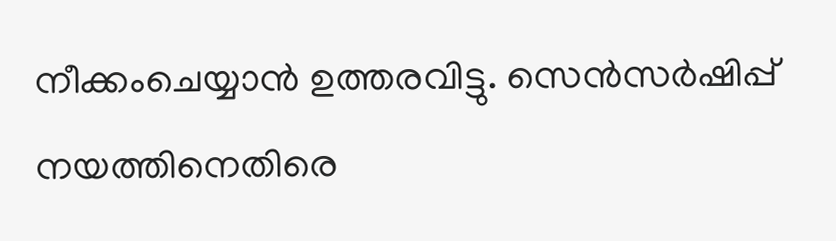നീക്കംചെയ്യാന്‍ ഉത്തരവിട്ടു. സെന്‍സര്‍ഷിപ്പ് നയത്തിനെതിരെ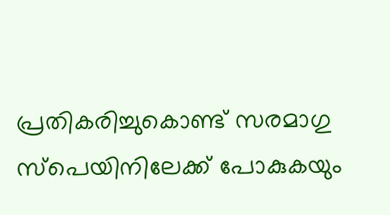പ്രതികരിച്ചുകൊണ്ട് സരമാഗു സ്‌പെയിനിലേക്ക് പോകുകയും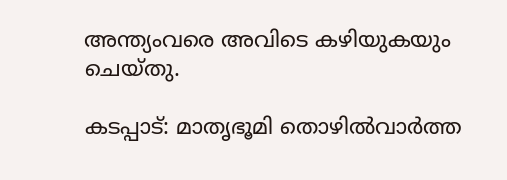അന്ത്യംവരെ അവിടെ കഴിയുകയും ചെയ്തു.

കടപ്പാട്: മാതൃഭൂമി തൊഴില്‍വാര്‍ത്ത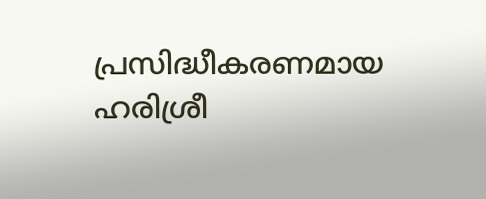പ്രസിദ്ധീകരണമായ ഹരിശ്രീ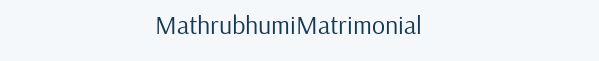MathrubhumiMatrimonial